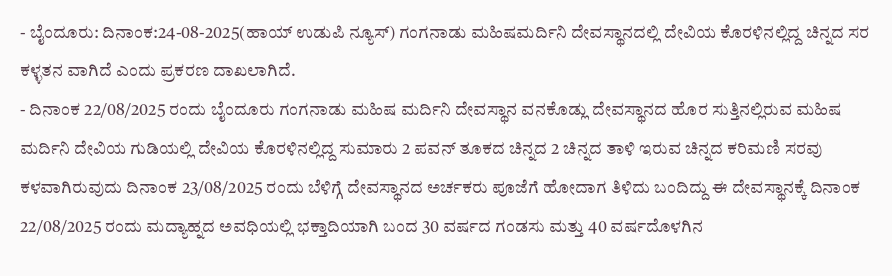- ಬೈಂದೂರು: ದಿನಾಂಕ:24-08-2025(ಹಾಯ್ ಉಡುಪಿ ನ್ಯೂಸ್) ಗಂಗನಾಡು ಮಹಿಷಮರ್ದಿನಿ ದೇವಸ್ಥಾನದಲ್ಲಿ ದೇವಿಯ ಕೊರಳಿನಲ್ಲಿದ್ದ ಚಿನ್ನದ ಸರ ಕಳ್ಳತನ ವಾಗಿದೆ ಎಂದು ಪ್ರಕರಣ ದಾಖಲಾಗಿದೆ.
- ದಿನಾಂಕ 22/08/2025 ರಂದು ಬೈಂದೂರು ಗಂಗನಾಡು ಮಹಿಷ ಮರ್ದಿನಿ ದೇವಸ್ಥಾನ ವನಕೊಡ್ಲು ದೇವಸ್ಥಾನದ ಹೊರ ಸುತ್ತಿನಲ್ಲಿರುವ ಮಹಿಷ ಮರ್ದಿನಿ ದೇವಿಯ ಗುಡಿಯಲ್ಲಿ ದೇವಿಯ ಕೊರಳಿನಲ್ಲಿದ್ದ ಸುಮಾರು 2 ಪವನ್ ತೂಕದ ಚಿನ್ನದ 2 ಚಿನ್ನದ ತಾಳಿ ಇರುವ ಚಿನ್ನದ ಕರಿಮಣಿ ಸರವು ಕಳವಾಗಿರುವುದು ದಿನಾಂಕ 23/08/2025 ರಂದು ಬೆಳಿಗ್ಗೆ ದೇವಸ್ಥಾನದ ಅರ್ಚಕರು ಪೂಜೆಗೆ ಹೋದಾಗ ತಿಳಿದು ಬಂದಿದ್ದು ಈ ದೇವಸ್ಥಾನಕ್ಕೆ ದಿನಾಂಕ 22/08/2025 ರಂದು ಮದ್ಯಾಹ್ನದ ಅವಧಿಯಲ್ಲಿ ಭಕ್ತಾದಿಯಾಗಿ ಬಂದ 30 ವರ್ಷದ ಗಂಡಸು ಮತ್ತು 40 ವರ್ಷದೊಳಗಿನ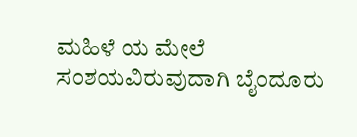ಮಹಿಳೆ ಯ ಮೇಲೆ ಸಂಶಯವಿರುವುದಾಗಿ ಬೈಂದೂರು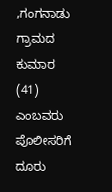,ಗಂಗನಾಡು ಗ್ರಾಮದ ಕುಮಾರ (41) ಎಂಬವರು ಪೊಲೀಸರಿಗೆ ದೂರು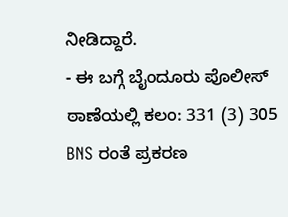ನೀಡಿದ್ದಾರೆ.
- ಈ ಬಗ್ಗೆ ಬೈಂದೂರು ಪೊಲೀಸ್ ಠಾಣೆಯಲ್ಲಿ ಕಲಂ: 331 (3) 305 BNS ರಂತೆ ಪ್ರಕರಣ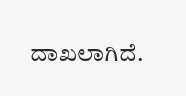ದಾಖಲಾಗಿದೆ.